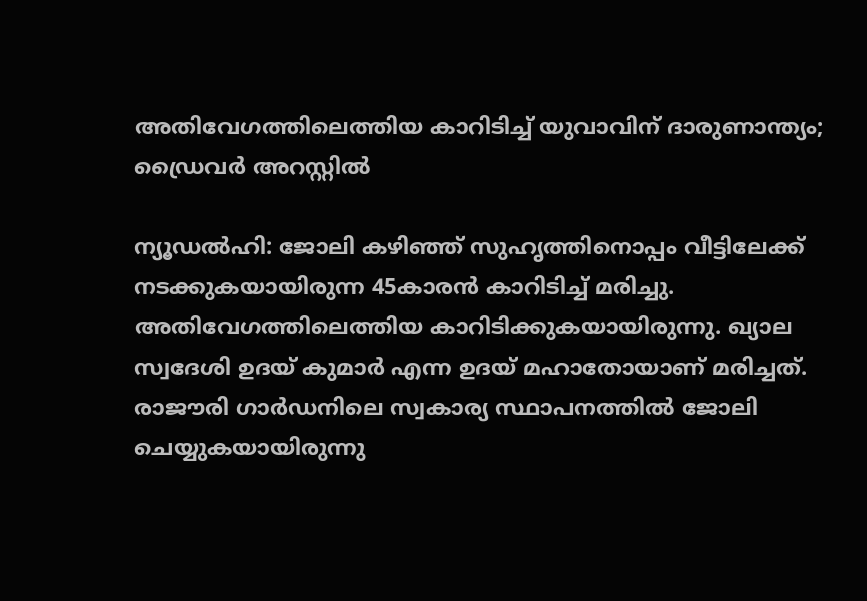അതിവേഗത്തിലെത്തിയ കാറിടിച്ച് യുവാവിന് ദാരുണാന്ത്യം; ഡ്രൈവർ അറസ്റ്റിൽ

ന്യൂഡൽഹി: ജോലി കഴിഞ്ഞ് സുഹൃത്തിനൊപ്പം വീട്ടിലേക്ക് നടക്കുകയായിരുന്ന 45കാരൻ കാറിടിച്ച് മരിച്ചു. അതിവേഗത്തിലെത്തിയ കാറിടിക്കുകയായിരുന്നു. ഖ്യാല സ്വദേശി ഉദയ് കുമാർ എന്ന ഉദയ് മഹാതോയാണ് മരിച്ചത്. രാജൗരി ഗാർഡനിലെ സ്വകാര്യ സ്ഥാപനത്തിൽ ജോലി ചെയ്യുകയായിരുന്നു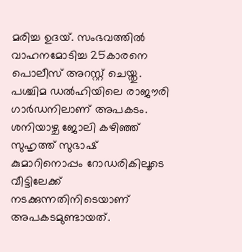മരിച്ച ഉദയ്. സംഭവത്തിൽ വാഹനമോടിച്ച 25കാരനെ പൊലീസ് അറസ്റ്റ് ചെയ്തു. പശ്ചിമ ഡൽഹിയിലെ രാജൗരി ഗാർഡനിലാണ് അപകടം.
ശനിയാഴ്ച ജോലി കഴിഞ്ഞ് സുഹൃത്ത് സുഭാഷ് കുമാറിനൊപ്പം റോഡരികിലൂടെ വീട്ടിലേക്ക് നടക്കുന്നതിനിടെയാണ് അപകടമുണ്ടായത്.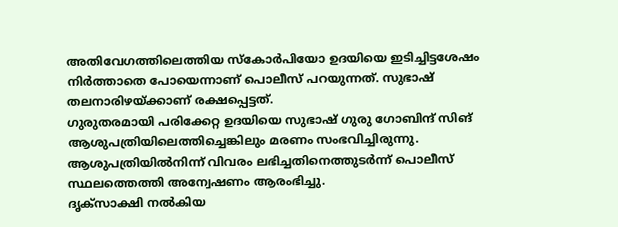അതിവേഗത്തിലെത്തിയ സ്കോർപിയോ ഉദയിയെ ഇടിച്ചിട്ടശേഷം നിർത്താതെ പോയെന്നാണ് പൊലീസ് പറയുന്നത്. സുഭാഷ് തലനാരിഴയ്ക്കാണ് രക്ഷപ്പെട്ടത്.
ഗുരുതരമായി പരിക്കേറ്റ ഉദയിയെ സുഭാഷ് ഗുരു ഗോബിന്ദ് സിങ് ആശുപത്രിയിലെത്തിച്ചെങ്കിലും മരണം സംഭവിച്ചിരുന്നു. ആശുപത്രിയിൽനിന്ന് വിവരം ലഭിച്ചതിനെത്തുടർന്ന് പൊലീസ് സ്ഥലത്തെത്തി അന്വേഷണം ആരംഭിച്ചു.
ദൃക്സാക്ഷി നൽകിയ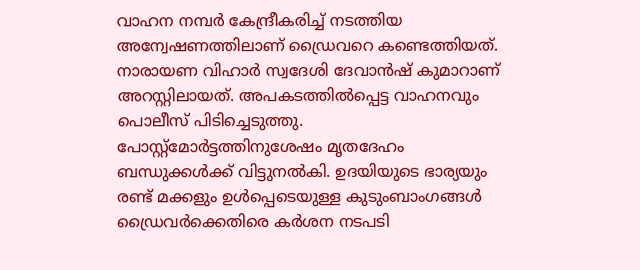വാഹന നമ്പർ കേന്ദ്രീകരിച്ച് നടത്തിയ അന്വേഷണത്തിലാണ് ഡ്രൈവറെ കണ്ടെത്തിയത്. നാരായണ വിഹാർ സ്വദേശി ദേവാൻഷ് കുമാറാണ് അറസ്റ്റിലായത്. അപകടത്തിൽപ്പെട്ട വാഹനവും പൊലീസ് പിടിച്ചെടുത്തു.
പോസ്റ്റ്മോർട്ടത്തിനുശേഷം മൃതദേഹം ബന്ധുക്കൾക്ക് വിട്ടുനൽകി. ഉദയിയുടെ ഭാര്യയും രണ്ട് മക്കളും ഉൾപ്പെടെയുള്ള കുടുംബാംഗങ്ങൾ ഡ്രൈവർക്കെതിരെ കർശന നടപടി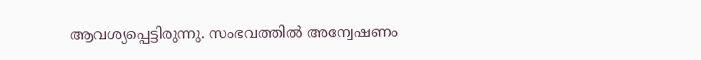ആവശ്യപ്പെട്ടിരുന്നു. സംഭവത്തിൽ അന്വേഷണം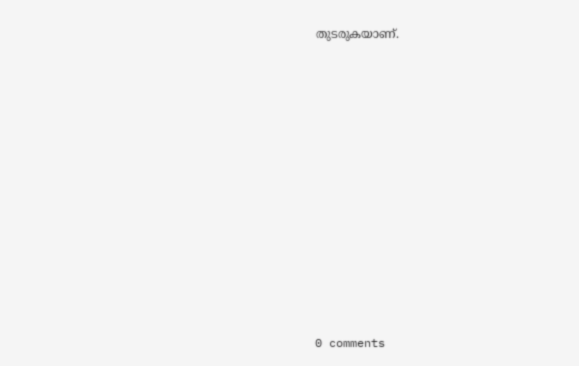തുടരുകയാണ്.











0 comments